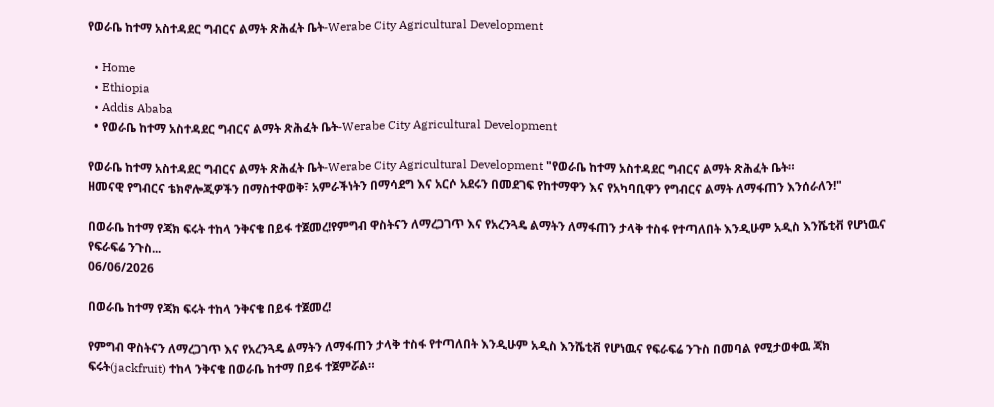የወራቤ ከተማ አስተዳደር ግብርና ልማት ጽሕፈት ቤት-Werabe City Agricultural Development

  • Home
  • Ethiopia
  • Addis Ababa
  • የወራቤ ከተማ አስተዳደር ግብርና ልማት ጽሕፈት ቤት-Werabe City Agricultural Development

የወራቤ ከተማ አስተዳደር ግብርና ልማት ጽሕፈት ቤት-Werabe City Agricultural Development "የወራቤ ከተማ አስተዳደር ግብርና ልማት ጽሕፈት ቤት።
ዘመናዊ የግብርና ቴክኖሎጂዎችን በማስተዋወቅ፣ አምራችነትን በማሳደግ እና አርሶ አደሩን በመደገፍ የከተማዋን እና የአካባቢዋን የግብርና ልማት ለማፋጠን እንሰራለን!"

በወራቤ ከተማ የጃክ ፍሩት ተከላ ንቅናቄ በይፋ ተጀመረ!የምግብ ዋስትናን ለማረጋገጥ እና የአረንጓዴ ልማትን ለማፋጠን ታላቅ ተስፋ የተጣለበት እንዲሁም አዲስ እንሼቲቭ የሆነዉና የፍራፍሬ ንጉስ...
06/06/2026

በወራቤ ከተማ የጃክ ፍሩት ተከላ ንቅናቄ በይፋ ተጀመረ!

የምግብ ዋስትናን ለማረጋገጥ እና የአረንጓዴ ልማትን ለማፋጠን ታላቅ ተስፋ የተጣለበት እንዲሁም አዲስ እንሼቲቭ የሆነዉና የፍራፍሬ ንጉስ በመባል የሚታወቀዉ ጃክ ፍሩት(jackfruit) ተከላ ንቅናቄ በወራቤ ከተማ በይፋ ተጀምሯል።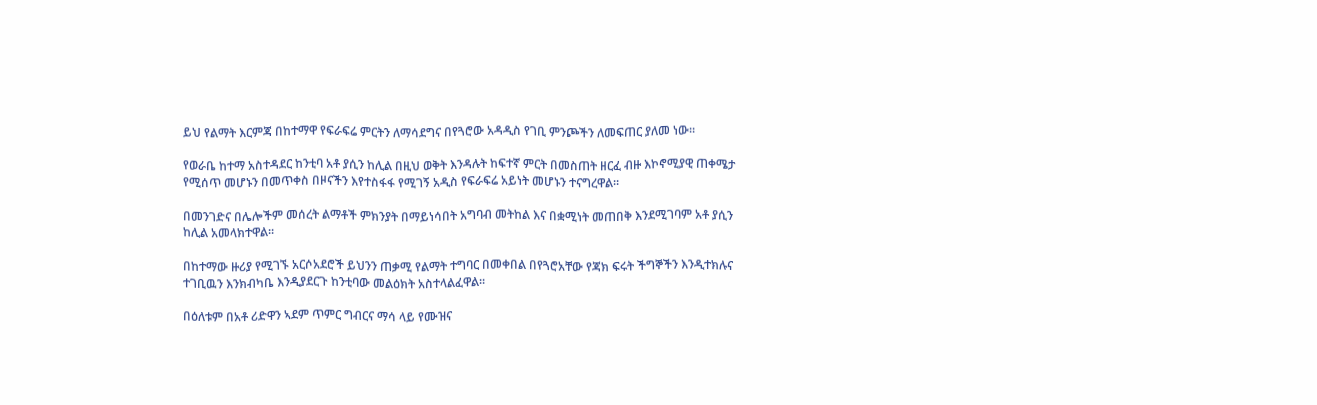ይህ የልማት እርምጃ በከተማዋ የፍራፍሬ ምርትን ለማሳደግና በየጓሮው አዳዲስ የገቢ ምንጮችን ለመፍጠር ያለመ ነው።

የወራቤ ከተማ አስተዳደር ከንቲባ አቶ ያሲን ከሊል በዚህ ወቅት እንዳሉት ከፍተኛ ምርት በመስጠት ዘርፈ ብዙ እኮኖሚያዊ ጠቀሜታ የሚሰጥ መሆኑን በመጥቀስ በዞናችን እየተስፋፋ የሚገኝ አዲስ የፍራፍሬ አይነት መሆኑን ተናግረዋል።

በመንገድና በሌሎችም መሰረት ልማቶች ምክንያት በማይነሳበት አግባብ መትከል እና በቋሚነት መጠበቅ እንደሚገባም አቶ ያሲን ከሊል አመላክተዋል።

በከተማው ዙሪያ የሚገኙ አርሶአደሮች ይህንን ጠቃሚ የልማት ተግባር በመቀበል በየጓሮአቸው የጃክ ፍሩት ችግኞችን እንዲተክሉና ተገቢዉን እንክብካቤ እንዲያደርጉ ከንቲባው መልዕክት አስተላልፈዋል።

በዕለቱም በአቶ ሪድዋን ኣደም ጥምር ግብርና ማሳ ላይ የሙዝና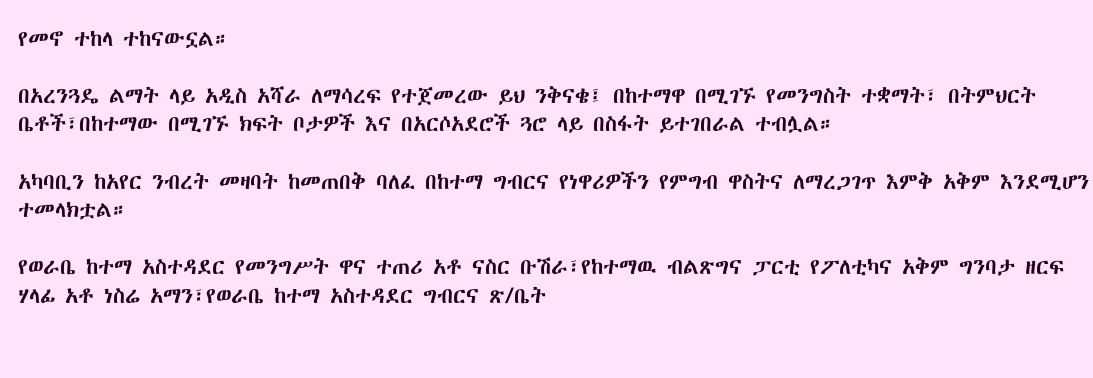የመኖ ተከላ ተከናውኗል።

በአረንጓዴ ልማት ላይ አዲስ አሻራ ለማሳረፍ የተጀመረው ይህ ንቅናቄ፤ በከተማዋ በሚገኙ የመንግስት ተቋማት፣ በትምህርት ቤቶች፣በከተማው በሚገኙ ክፍት ቦታዎች እና በአርሶአደሮች ጓሮ ላይ በስፋት ይተገበራል ተብሏል።

አካባቢን ከአየር ንብረት መዛባት ከመጠበቅ ባለፈ በከተማ ግብርና የነዋሪዎችን የምግብ ዋስትና ለማረጋገጥ እምቅ አቅም እንደሚሆን ተመላክቷል።

የወራቤ ከተማ አስተዳደር የመንግሥት ዋና ተጠሪ አቶ ናስር ቡሽራ፣የከተማዉ ብልጽግና ፓርቲ የፖለቲካና አቅም ግንባታ ዘርፍ ሃላፊ አቶ ነስሬ አማን፣የወራቤ ከተማ አስተዳደር ግብርና ጽ/ቤት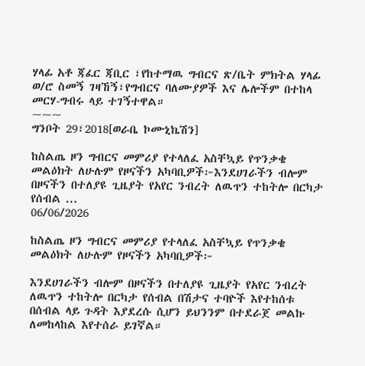ሃላፊ አቶ ጃፈር ጃቢር ፣የከተማዉ ግብርና ጽ/ቤት ምክትል ሃላፊ ወ/ሮ ስመኝ ገዛኸኝ፣የግብርና ባለሙያዎች እና ሌሎችም በተከላ መርሃ-ግብሩ ላይ ተገኝተዋል።
~~~
ግንቦት 29፣2018[ወራቤ ኮሙኒኬሽን]

ከስልጤ ዞን ግብርና መምሪያ የተላለፈ አስቸኳይ የጥንቃቄ መልዕክት ለሁሉም የዞናችን አካባቢዎች፦እንደሀገራችን ብሎም በዞናችን በተለያዩ ጊዜያት የአየር ንብረት ለዉጥን ተከትሎ በርካታ የሰብል ...
06/06/2026

ከስልጤ ዞን ግብርና መምሪያ የተላለፈ አስቸኳይ የጥንቃቄ መልዕክት ለሁሉም የዞናችን አካባቢዎች፦

እንደሀገራችን ብሎም በዞናችን በተለያዩ ጊዜያት የአየር ንብረት ለዉጥን ተከትሎ በርካታ የሰብል በሽታና ተባዮች እየተከሰቱ በሰብል ላይ ጉዳት እያደረሱ ሲሆን ይህንንም በተደራጀ መልኩ ለመከላከል እየተሰራ ይገኛል።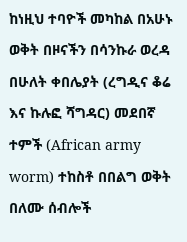ከነዚህ ተባዮች መካከል በአሁኑ ወቅት በዞናችን በሳንኩራ ወረዳ በሁለት ቀበሌያት (ረግዲና ቆሬ እና ኩሉፎ ሻግዳር) መደበኛ ተምች (African army worm) ተከስቶ በበልግ ወቅት በለሙ ሰብሎች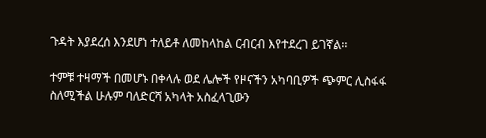ጉዳት እያደረሰ እንደሆነ ተለይቶ ለመከላከል ርብርብ እየተደረገ ይገኛል፡፡

ተምቹ ተዛማች በመሆኑ በቀላሉ ወደ ሌሎች የዞናችን አካባቢዎች ጭምር ሊስፋፋ ስለሚችል ሁሉም ባለድርሻ አካላት አስፈላጊውን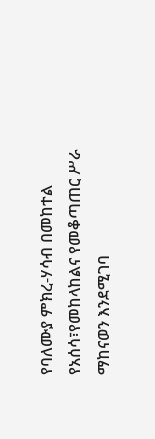የባለሙያ ምክረ-ሃሳብ በመከተል የአሰሳ፣የመከላከልና የመቆጣጠር ሥራ ማከናወን እንደሚገባ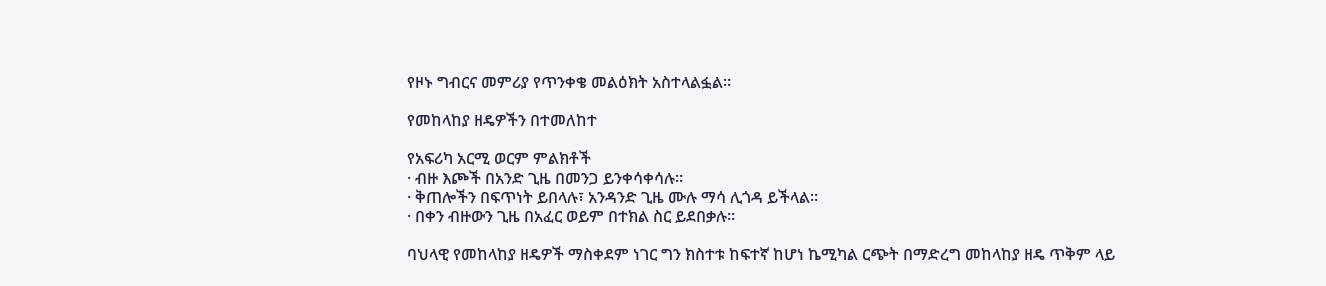የዞኑ ግብርና መምሪያ የጥንቀቄ መልዕክት አስተላልፏል፡፡

የመከላከያ ዘዴዎችን በተመለከተ

የአፍሪካ አርሚ ወርም ምልክቶች
· ብዙ እጮች በአንድ ጊዜ በመንጋ ይንቀሳቀሳሉ።
· ቅጠሎችን በፍጥነት ይበላሉ፣ አንዳንድ ጊዜ ሙሉ ማሳ ሊጎዳ ይችላል።
· በቀን ብዙውን ጊዜ በአፈር ወይም በተክል ስር ይደበቃሉ።

ባህላዊ የመከላከያ ዘዴዎች ማስቀደም ነገር ግን ክስተቱ ከፍተኛ ከሆነ ኬሚካል ርጭት በማድረግ መከላከያ ዘዴ ጥቅም ላይ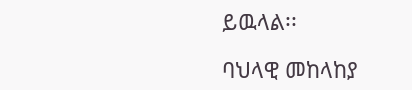ይዉላል፡፡

ባህላዊ መከላከያ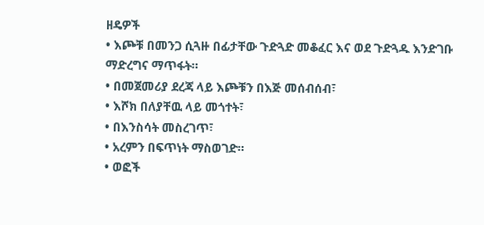ዘዴዎች
• እጮቹ በመንጋ ሲጓዙ በፊታቸው ጉድጓድ መቆፈር እና ወደ ጉድጓዱ እንድገቡ ማድረግና ማጥፋት።
• በመጀመሪያ ደረጃ ላይ እጮቹን በእጅ መሰብሰብ፣
• እሾክ በለያቸዉ ላይ መጎተት፣
• በእንስሳት መስረገጥ፣
• አረምን በፍጥነት ማስወገድ።
• ወፎች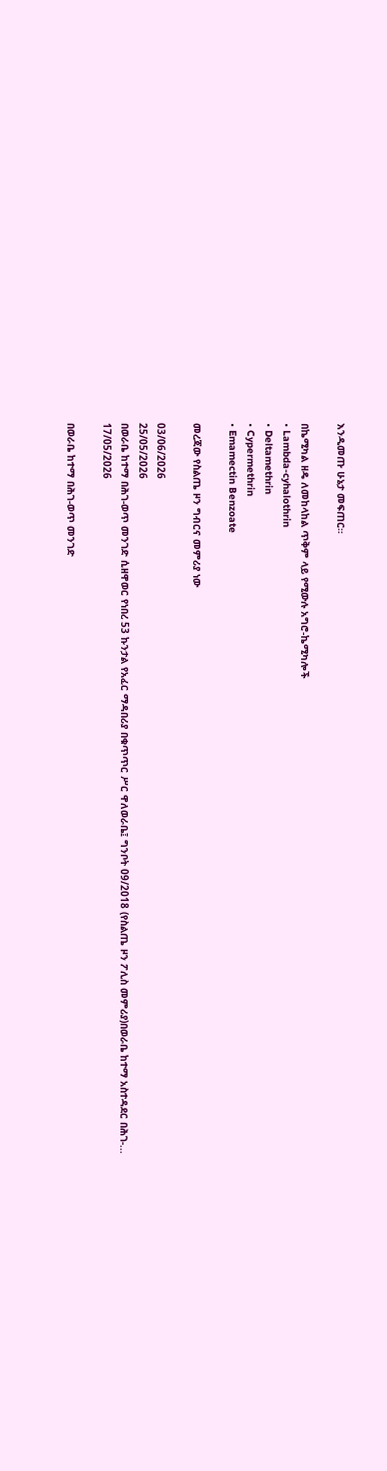እንዲመጡ ሁኔታ መፍጠር።

በኬሚካል ዘዴ ለመከላከል ጥቅም ላይ የሚውሉ አግሮ-ኬሚካሎች
• Lambda-cyhalothrin
• Deltamethrin
• Cypermethrin
• Emamectin Benzoate

መረጃው የስልጤ ዞን ግብርና መምሪያ ነው

03/06/2026
25/05/2026
በወራቤ ከተማ በሕገ-ወጥ መንገድ ሲዘዋወር የነበረ 53 ኩንታል የአፈር ማዳበሪያ በቁጥጥር ሥር ዋለወራቤ፤ ግንቦት 09/2018 (የስልጤ ዞን ፖሊስ መምሪያ)በወራቤ ከተማ አስተዳደር በሕገ-...
17/05/2026

በወራቤ ከተማ በሕገ-ወጥ መንገድ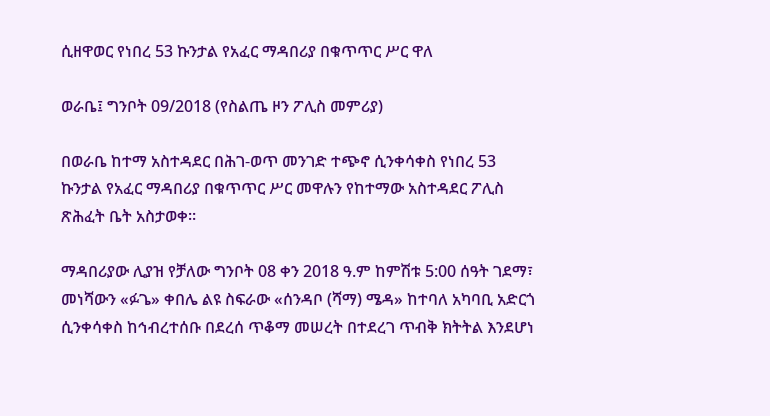ሲዘዋወር የነበረ 53 ኩንታል የአፈር ማዳበሪያ በቁጥጥር ሥር ዋለ

ወራቤ፤ ግንቦት 09/2018 (የስልጤ ዞን ፖሊስ መምሪያ)

በወራቤ ከተማ አስተዳደር በሕገ-ወጥ መንገድ ተጭኖ ሲንቀሳቀስ የነበረ 53 ኩንታል የአፈር ማዳበሪያ በቁጥጥር ሥር መዋሉን የከተማው አስተዳደር ፖሊስ ጽሕፈት ቤት አስታወቀ።

ማዳበሪያው ሊያዝ የቻለው ግንቦት 08 ቀን 2018 ዓ.ም ከምሽቱ 5:00 ሰዓት ገደማ፣ መነሻውን «ፉጌ» ቀበሌ ልዩ ስፍራው «ሰንዳቦ (ሻማ) ሜዳ» ከተባለ አካባቢ አድርጎ ሲንቀሳቀስ ከኅብረተሰቡ በደረሰ ጥቆማ መሠረት በተደረገ ጥብቅ ክትትል እንደሆነ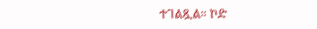ተገልጿል። ኮድ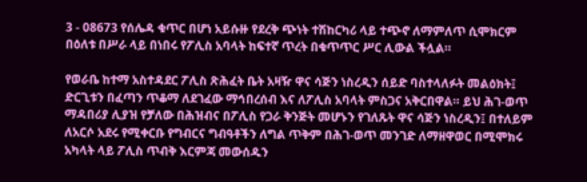3 - 08673 የሰሌዳ ቁጥር በሆነ አይሱዙ የደረቅ ጭነት ተሽከርካሪ ላይ ተጭኖ ለማምለጥ ሲሞክርም በዕለቱ በሥራ ላይ በነበሩ የፖሊስ አባላት ከፍተኛ ጥረት በቁጥጥር ሥር ሊውል ችሏል።

የወራቤ ከተማ አስተዳደር ፖሊስ ጽሕፈት ቤት አዛዥ ዋና ሳጅን ነስረዲን ሰይድ ባስተላለፉት መልዕክት፤ ድርጊቱን በፈጣን ጥቆማ ለደገፈው ማኅበረሰብ እና ለፖሊስ አባላት ምስጋና አቅርበዋል። ይህ ሕገ-ወጥ ማዳበሪያ ሊያዝ የቻለው በሕዝብና በፖሊስ የጋራ ቅንጅት መሆኑን የገለጹት ዋና ሳጅን ነስረዲን፤ በተለይም ለአርሶ አደሩ የሚቀርቡ የግብርና ግብዓቶችን ለግል ጥቅም በሕገ-ወጥ መንገድ ለማዘዋወር በሚሞክሩ አካላት ላይ ፖሊስ ጥብቅ እርምጃ መውሰዱን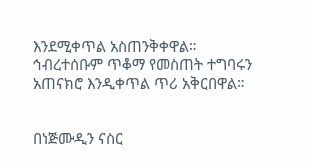እንደሚቀጥል አስጠንቅቀዋል። ኅብረተሰቡም ጥቆማ የመስጠት ተግባሩን አጠናክሮ እንዲቀጥል ጥሪ አቅርበዋል።


በነጅሙዲን ናስር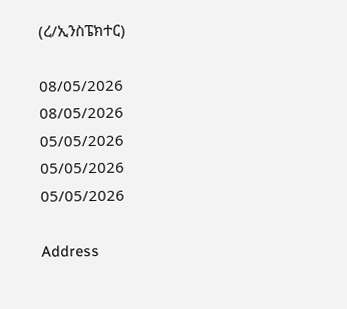(ረ/ኢንስፔክተር)

08/05/2026
08/05/2026
05/05/2026
05/05/2026
05/05/2026

Address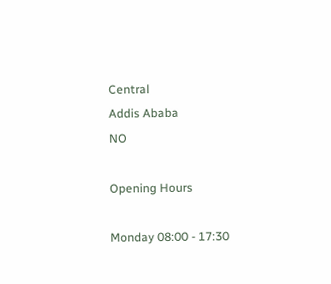Central
Addis Ababa
NO

Opening Hours

Monday 08:00 - 17:30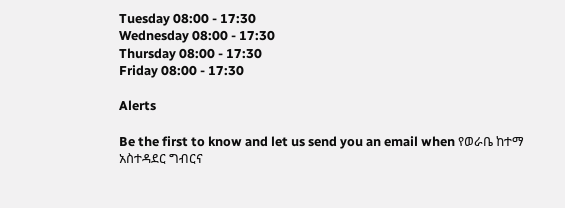Tuesday 08:00 - 17:30
Wednesday 08:00 - 17:30
Thursday 08:00 - 17:30
Friday 08:00 - 17:30

Alerts

Be the first to know and let us send you an email when የወራቤ ከተማ አስተዳደር ግብርና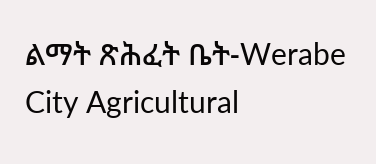ልማት ጽሕፈት ቤት-Werabe City Agricultural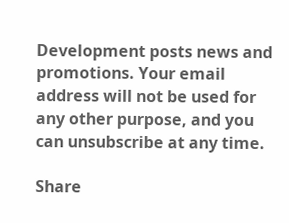Development posts news and promotions. Your email address will not be used for any other purpose, and you can unsubscribe at any time.

Share